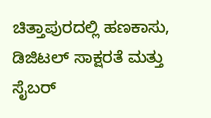ಚಿತ್ತಾಪುರದಲ್ಲಿ ಹಣಕಾಸು, ಡಿಜಿಟಲ್ ಸಾಕ್ಷರತೆ ಮತ್ತು ಸೈಬರ್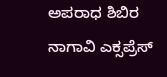ಅಪರಾಧ ಶಿಬಿರ
ನಾಗಾವಿ ಎಕ್ಸಪ್ರೆಸ್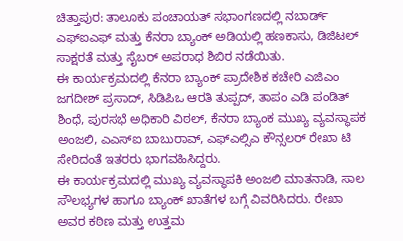ಚಿತ್ತಾಪುರ: ತಾಲೂಕು ಪಂಚಾಯತ್ ಸಭಾಂಗಣದಲ್ಲಿ ನಬಾರ್ಡ್ ಎಫ್ಐಎಫ್ ಮತ್ತು ಕೆನರಾ ಬ್ಯಾಂಕ್ ಅಡಿಯಲ್ಲಿ ಹಣಕಾಸು, ಡಿಜಿಟಲ್ ಸಾಕ್ಷರತೆ ಮತ್ತು ಸೈಬರ್ ಅಪರಾಧ ಶಿಬಿರ ನಡೆಯಿತು.
ಈ ಕಾರ್ಯಕ್ರಮದಲ್ಲಿ ಕೆನರಾ ಬ್ಯಾಂಕ್ ಪ್ರಾದೇಶಿಕ ಕಚೇರಿ ಎಜಿಎಂ ಜಗದೀಶ್ ಪ್ರಸಾದ್, ಸಿಡಿಪಿಒ ಆರತಿ ತುಪ್ಪದ್, ತಾಪಂ ಎಡಿ ಪಂಡಿತ್ ಶಿಂಧೆ, ಪುರಸಭೆ ಅಧಿಕಾರಿ ವಿಠಲ್, ಕೆನರಾ ಬ್ಯಾಂಕ ಮುಖ್ಯ ವ್ಯವಸ್ಥಾಪಕ ಅಂಜಲಿ, ಎಎಸ್ಐ ಬಾಬುರಾವ್, ಎಫ್ಎಲ್ಸಿಎ ಕೌನ್ಸಲರ್ ರೇಖಾ ಟಿ ಸೇರಿದಂತೆ ಇತರರು ಭಾಗವಹಿಸಿದ್ದರು.
ಈ ಕಾರ್ಯಕ್ರಮದಲ್ಲಿ ಮುಖ್ಯ ವ್ಯವಸ್ಥಾಪಕಿ ಅಂಜಲಿ ಮಾತನಾಡಿ, ಸಾಲ ಸೌಲಭ್ಯಗಳ ಹಾಗೂ ಬ್ಯಾಂಕ್ ಖಾತೆಗಳ ಬಗ್ಗೆ ವಿವರಿಸಿದರು. ರೇಖಾ ಅವರ ಕಠಿಣ ಮತ್ತು ಉತ್ತಮ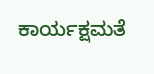ಕಾರ್ಯಕ್ಷಮತೆ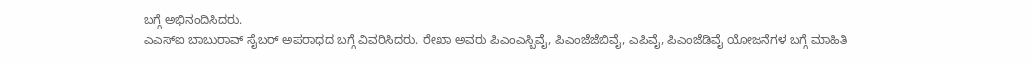ಬಗ್ಗೆ ಅಭಿನಂದಿಸಿದರು.
ಎಎಸ್ಐ ಬಾಬುರಾವ್ ಸೈಬರ್ ಅಪರಾಧದ ಬಗ್ಗೆ ವಿವರಿಸಿದರು. ರೇಖಾ ಅವರು ಪಿಎಂಎಸ್ಬಿವೈ, ಪಿಎಂಜೆಜೆಬಿವೈ, ಎಪಿವೈ, ಪಿಎಂಜೆಡಿವೈ ಯೋಜನೆಗಳ ಬಗ್ಗೆ ಮಾಹಿತಿ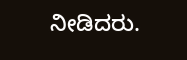ನೀಡಿದರು.